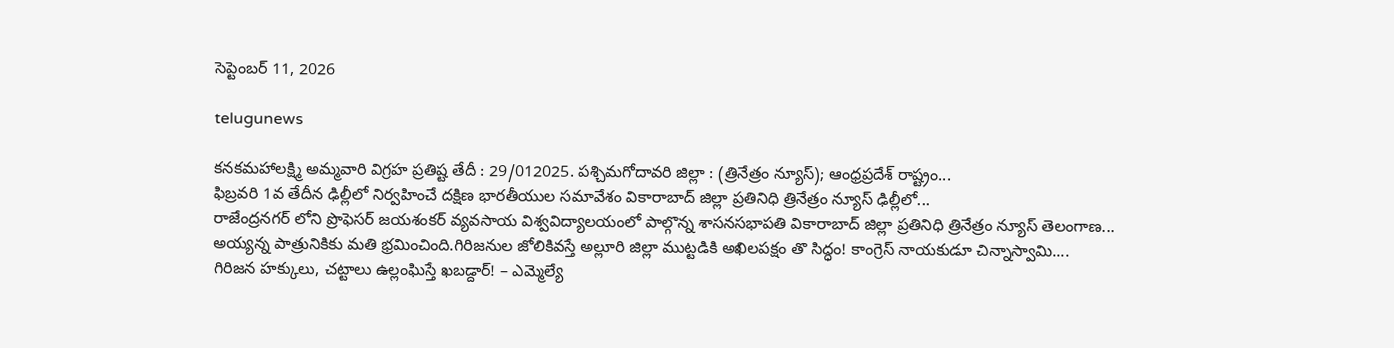సెప్టెంబర్ 11, 2026

telugunews

కనకమహాలక్ష్మి అమ్మవారి విగ్రహ ప్రతిష్ట తేదీ : 29/012025. పశ్చిమగోదావరి జిల్లా : (త్రినేత్రం న్యూస్); ఆంధ్రప్రదేశ్ రాష్ట్రం...
ఫిబ్రవరి 1వ తేదీన ఢిల్లీలో నిర్వహించే దక్షిణ భారతీయుల సమావేశం వికారాబాద్ జిల్లా ప్రతినిధి త్రినేత్రం న్యూస్ ఢిల్లీలో...
రాజేంద్రనగర్ లోని ప్రొఫెసర్ జయశంకర్ వ్యవసాయ విశ్వవిద్యాలయంలో పాల్గొన్న శాసనసభాపతి వికారాబాద్ జిల్లా ప్రతినిధి త్రినేత్రం న్యూస్ తెలంగాణ...
అయ్యన్న పాత్రునికికు మతి భ్రమించింది.గిరిజనుల జోలికివస్తే అల్లూరి జిల్లా ముట్టడికి అఖిలపక్షం తొ సిద్ధం! కాంగ్రెస్ నాయకుడూ చిన్నాస్వామి....
గిరిజన హక్కులు, చట్టాలు ఉల్లంఘిస్తే ఖబడ్దార్! – ఎమ్మెల్యే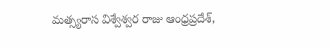మత్స్యరాస విశ్వేశ్వర రాజు ఆంధ్రప్రదేశ్,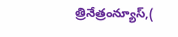త్రినేత్రంన్యూస్,(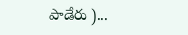పాడేరు )...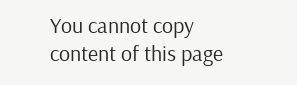You cannot copy content of this page